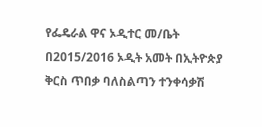የፌዴራል ዋና ኦዲተር መ/ቤት በ2015/2016 ኦዲት አመት በኢትዮጵያ ቅርስ ጥበቃ ባለስልጣን ተንቀሳቃሽ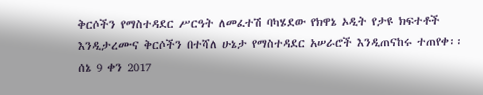ቅርሶችን የማስተዳደር ሥርዓት ለመፈተሽ ባካሄደው የክዋኔ ኦዲት የታዩ ክፍተቶች እንዲታረሙና ቅርሶችን በተሻለ ሁኔታ የማስተዳደር አሠራሮች እንዲጠናከሩ ተጠየቀ፡፡
ሰኔ 9 ቀን 2017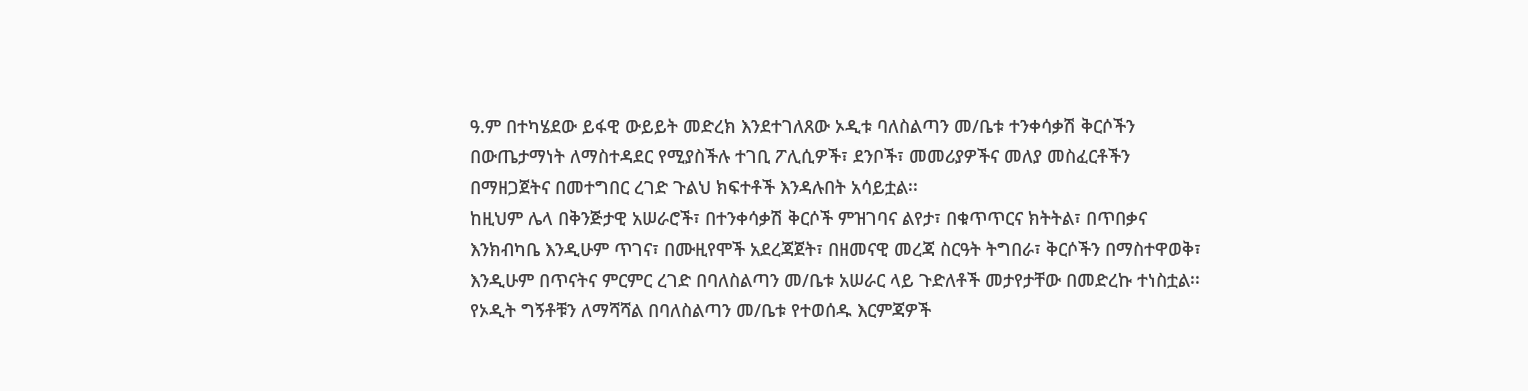ዓ.ም በተካሄደው ይፋዊ ውይይት መድረክ እንደተገለጸው ኦዲቱ ባለስልጣን መ/ቤቱ ተንቀሳቃሽ ቅርሶችን በውጤታማነት ለማስተዳደር የሚያስችሉ ተገቢ ፖሊሲዎች፣ ደንቦች፣ መመሪያዎችና መለያ መስፈርቶችን በማዘጋጀትና በመተግበር ረገድ ጉልህ ክፍተቶች እንዳሉበት አሳይቷል፡፡
ከዚህም ሌላ በቅንጅታዊ አሠራሮች፣ በተንቀሳቃሽ ቅርሶች ምዝገባና ልየታ፣ በቁጥጥርና ክትትል፣ በጥበቃና እንክብካቤ እንዲሁም ጥገና፣ በሙዚየሞች አደረጃጀት፣ በዘመናዊ መረጃ ስርዓት ትግበራ፣ ቅርሶችን በማስተዋወቅ፣ እንዲሁም በጥናትና ምርምር ረገድ በባለስልጣን መ/ቤቱ አሠራር ላይ ጉድለቶች መታየታቸው በመድረኩ ተነስቷል፡፡
የኦዲት ግኝቶቹን ለማሻሻል በባለስልጣን መ/ቤቱ የተወሰዱ እርምጃዎች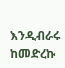እንዲብራሩ ከመድረኩ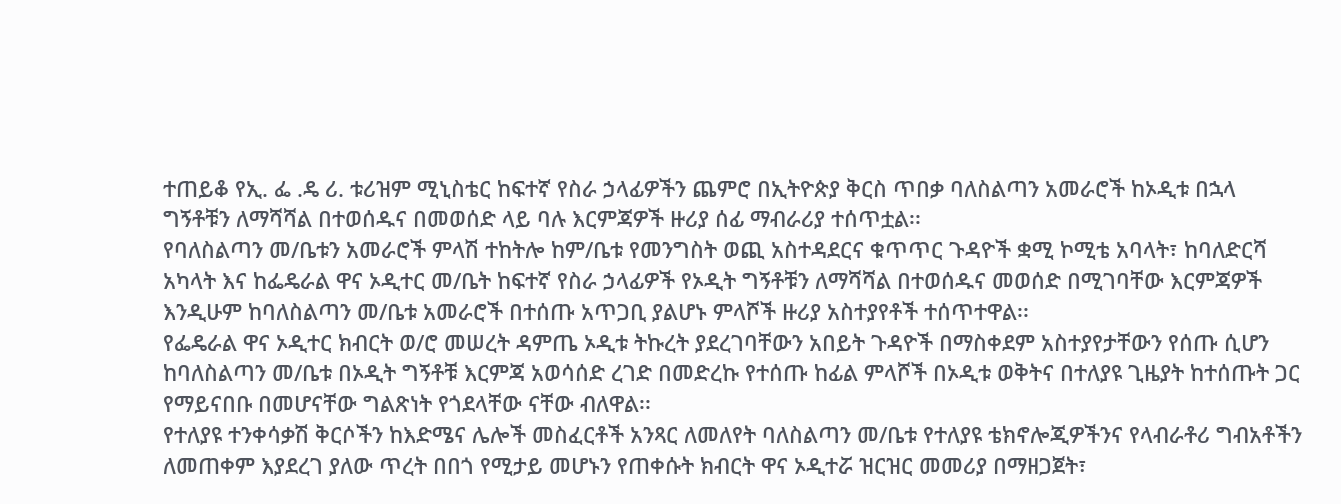ተጠይቆ የኢ. ፌ .ዴ ሪ. ቱሪዝም ሚኒስቴር ከፍተኛ የስራ ኃላፊዎችን ጨምሮ በኢትዮጵያ ቅርስ ጥበቃ ባለስልጣን አመራሮች ከኦዲቱ በኋላ ግኝቶቹን ለማሻሻል በተወሰዱና በመወሰድ ላይ ባሉ እርምጃዎች ዙሪያ ሰፊ ማብራሪያ ተሰጥቷል፡፡
የባለስልጣን መ/ቤቱን አመራሮች ምላሽ ተከትሎ ከም/ቤቱ የመንግስት ወጪ አስተዳደርና ቁጥጥር ጉዳዮች ቋሚ ኮሚቴ አባላት፣ ከባለድርሻ አካላት እና ከፌዴራል ዋና ኦዲተር መ/ቤት ከፍተኛ የስራ ኃላፊዎች የኦዲት ግኝቶቹን ለማሻሻል በተወሰዱና መወሰድ በሚገባቸው እርምጃዎች እንዲሁም ከባለስልጣን መ/ቤቱ አመራሮች በተሰጡ አጥጋቢ ያልሆኑ ምላሾች ዙሪያ አስተያየቶች ተሰጥተዋል፡፡
የፌዴራል ዋና ኦዲተር ክብርት ወ/ሮ መሠረት ዳምጤ ኦዲቱ ትኩረት ያደረገባቸውን አበይት ጉዳዮች በማስቀደም አስተያየታቸውን የሰጡ ሲሆን ከባለስልጣን መ/ቤቱ በኦዲት ግኝቶቹ እርምጃ አወሳሰድ ረገድ በመድረኩ የተሰጡ ከፊል ምላሾች በኦዲቱ ወቅትና በተለያዩ ጊዜያት ከተሰጡት ጋር የማይናበቡ በመሆናቸው ግልጽነት የጎደላቸው ናቸው ብለዋል፡፡
የተለያዩ ተንቀሳቃሽ ቅርሶችን ከእድሜና ሌሎች መስፈርቶች አንጻር ለመለየት ባለስልጣን መ/ቤቱ የተለያዩ ቴክኖሎጂዎችንና የላብራቶሪ ግብአቶችን ለመጠቀም እያደረገ ያለው ጥረት በበጎ የሚታይ መሆኑን የጠቀሱት ክብርት ዋና ኦዲተሯ ዝርዝር መመሪያ በማዘጋጀት፣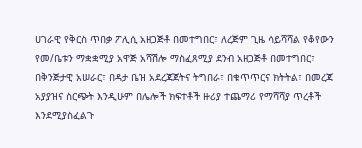ሀገራዊ የቅርስ ጥበቃ ፖሊሲ አዘጋጅቶ በመተግበር፣ ለረጅም ጊዜ ሳይሻሻል የቆየውን የመ/ቤቱን ማቋቋሚያ አዋጅ አሻሽሎ ማስፈጸሚያ ደንብ አዘጋጅቶ በመተግበር፣ በቅንጅታዊ አሠራር፣ በዳታ ቤዝ አደረጃጀትና ትግበራ፣ በቁጥጥርና ክትትል፣ በመረጃ አያያዝና ስርጭት እንዲሁም በሌሎች ክፍተቶች ዙሪያ ተጨማሪ የማሻሻያ ጥረቶች እንደሚያስፈልጉ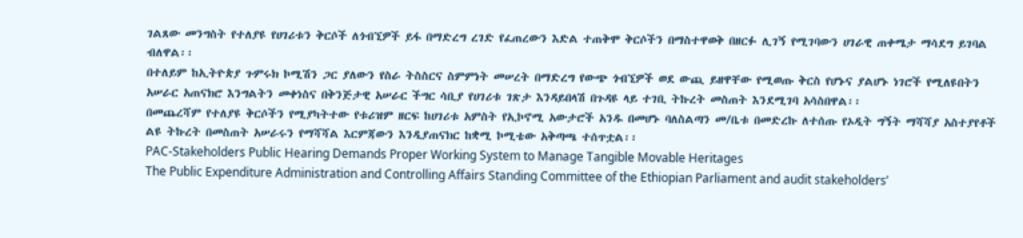ገልጸው መንግስት የተለያዩ የሀገሪቱን ቅርሶች ለጎብኚዎች ይፋ በማድረግ ረገድ የፈጠረውን እድል ተጠቅሞ ቅርሶችን በማስተዋወቅ በዘርፉ ሊገኝ የሚገባውን ሀገራዊ ጠቀሜታ ማሳደግ ይገባል ብለዋል፡፡
በተለይም ከኢትዮጵያ ጉምሩክ ኮሚሽን ጋር ያለውን የስራ ትስስርና ስምምነት መሠረት በማድረግ የውጭ ጎብኚዎች ወደ ውጪ ይዘዋቸው የሚወጡ ቅርስ የሆኑና ያልሆኑ ነገሮች የሚለዩበትን አሠራር አጠናክሮ እንግልትን መቀነስና በቅንጅታዊ አሠራር ችግር ሳቢያ የሀገሪቱ ገጽታ እንዳይበላሽ በጉዳዩ ላይ ተገቢ ትኩረት መስጠት እንደሚገባ አሳስበዋል፡፡
በመጨረሻም የተለያዩ ቅርሶችን የሚያካትተው የቱሪዝም ዘርፍ ከሀገሪቱ አምስት የኢኮኖሚ አውታሮች አንዱ በመሆኑ ባለስልጣን መ/ቤቱ በመድረኩ ለተሰጡ የኦዲት ግኝት ማሻሻያ አስተያየቶች ልዩ ትኩረት በመስጠት አሠራሩን የማሻሻል እርምጃውን እንዲያጠናክር ከቋሚ ኮሚቴው አቅጣጫ ተሰጥቷል፡፡
PAC-Stakeholders Public Hearing Demands Proper Working System to Manage Tangible Movable Heritages
The Public Expenditure Administration and Controlling Affairs Standing Committee of the Ethiopian Parliament and audit stakeholders’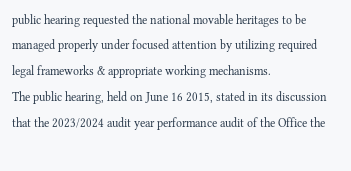public hearing requested the national movable heritages to be managed properly under focused attention by utilizing required legal frameworks & appropriate working mechanisms.
The public hearing, held on June 16 2015, stated in its discussion that the 2023/2024 audit year performance audit of the Office the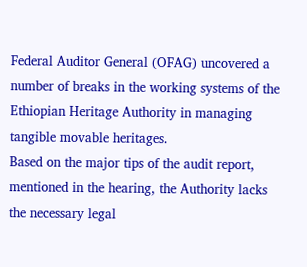Federal Auditor General (OFAG) uncovered a number of breaks in the working systems of the Ethiopian Heritage Authority in managing tangible movable heritages.
Based on the major tips of the audit report, mentioned in the hearing, the Authority lacks the necessary legal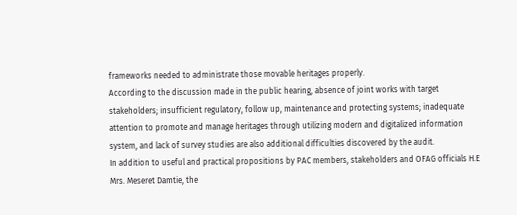frameworks needed to administrate those movable heritages properly.
According to the discussion made in the public hearing, absence of joint works with target stakeholders; insufficient regulatory, follow up, maintenance and protecting systems; inadequate attention to promote and manage heritages through utilizing modern and digitalized information system, and lack of survey studies are also additional difficulties discovered by the audit.
In addition to useful and practical propositions by PAC members, stakeholders and OFAG officials H.E Mrs. Meseret Damtie, the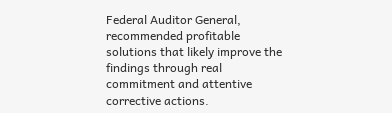Federal Auditor General, recommended profitable solutions that likely improve the findings through real commitment and attentive corrective actions.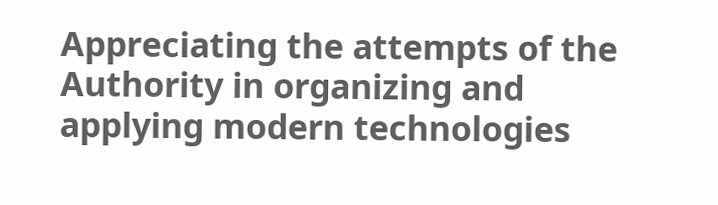Appreciating the attempts of the Authority in organizing and applying modern technologies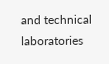and technical laboratories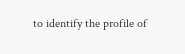to identify the profile of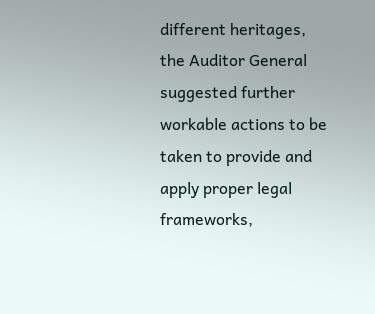different heritages, the Auditor General suggested further workable actions to be taken to provide and apply proper legal frameworks,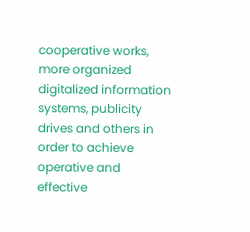cooperative works, more organized digitalized information systems, publicity drives and others in order to achieve operative and effective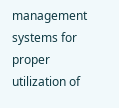management systems for proper utilization of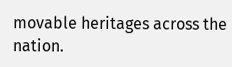movable heritages across the nation.